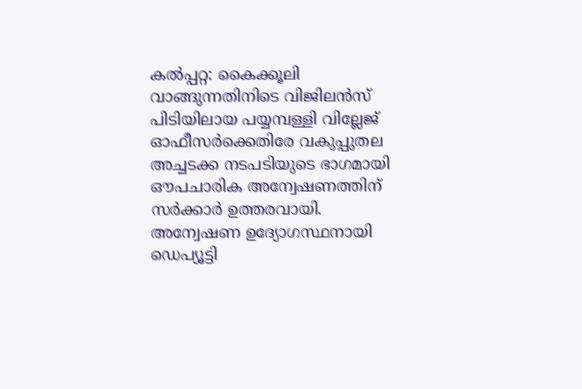കല്‍പ്പറ്റ: കൈക്കൂലി വാങ്ങുന്നതിനിടെ വിജിലന്‍സ് പിടിയിലായ പയ്യമ്പള്ളി വില്ലേജ് ഓഫീസര്‍ക്കെതിരേ വകുപ്പുതല അച്ചടക്ക നടപടിയുടെ ഭാഗമായി ഔപചാരിക അന്വേഷണത്തിന് സര്‍ക്കാര്‍ ഉത്തരവായി. അന്വേഷണ ഉദ്യോഗസ്ഥനായി ഡെപ്യൂട്ടി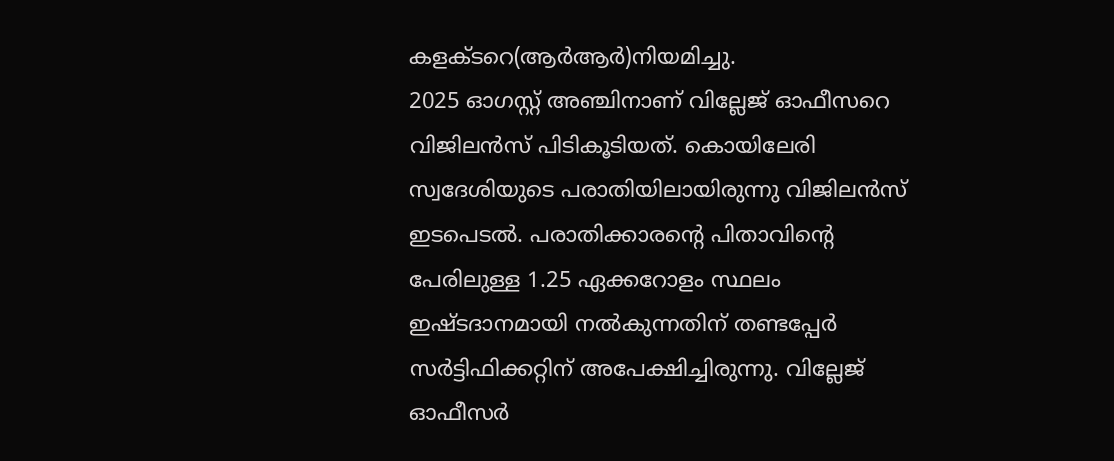കളക്ടറെ(ആര്‍ആര്‍)നിയമിച്ചു.
2025 ഓഗസ്റ്റ് അഞ്ചിനാണ് വില്ലേജ് ഓഫീസറെ വിജിലന്‍സ് പിടികൂടിയത്. കൊയിലേരി സ്വദേശിയുടെ പരാതിയിലായിരുന്നു വിജിലന്‍സ് ഇടപെടല്‍. പരാതിക്കാരന്റെ പിതാവിന്റെ പേരിലുള്ള 1.25 ഏക്കറോളം സ്ഥലം ഇഷ്ടദാനമായി നല്‍കുന്നതിന് തണ്ടപ്പേര്‍ സര്‍ട്ടിഫിക്കറ്റിന് അപേക്ഷിച്ചിരുന്നു. വില്ലേജ് ഓഫീസര്‍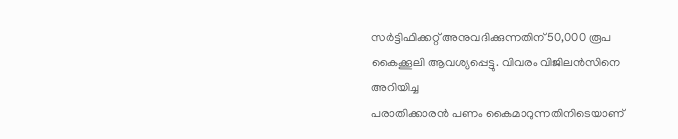സര്‍ട്ടിഫിക്കറ്റ് അനുവദിക്കുന്നതിന് 50,000 രൂപ കൈക്കൂലി ആവശ്യപ്പെട്ടു. വിവരം വിജിലന്‍സിനെ അറിയിച്ച
പരാതിക്കാരന്‍ പണം കൈമാറുന്നതിനിടെയാണ്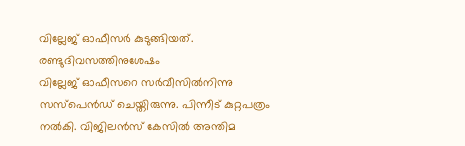വില്ലേജ് ഓഫീസര്‍ കുടുങ്ങിയത്. രണ്ടുദിവസത്തിനുശേഷം
വില്ലേജ് ഓഫീസറെ സര്‍വീസില്‍നിന്നു സസ്‌പെന്‍ഡ് ചെയ്തിരുന്നു. പിന്നീട് കുറ്റപത്രം നല്‍കി. വിജിലന്‍സ് കേസില്‍ അന്തിമ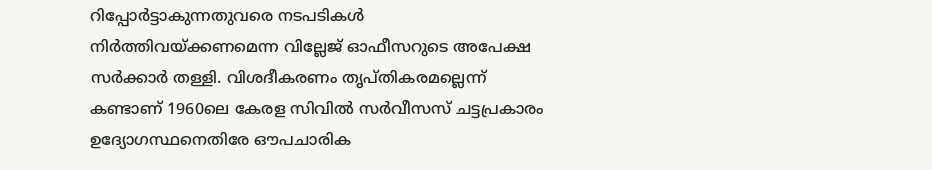റിപ്പോര്‍ട്ടാകുന്നതുവരെ നടപടികള്‍ നിര്‍ത്തിവയ്ക്കണമെന്ന വില്ലേജ് ഓഫീസറുടെ അപേക്ഷ സര്‍ക്കാര്‍ തള്ളി. വിശദീകരണം തൃപ്തികരമല്ലെന്ന് കണ്ടാണ് 1960ലെ കേരള സിവില്‍ സര്‍വീസസ് ചട്ടപ്രകാരം ഉദ്യോഗസ്ഥനെതിരേ ഔപചാരിക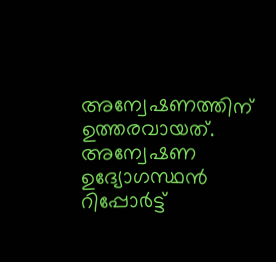അന്വേഷണത്തിന് ഉത്തരവായത്. അന്വേഷണ ഉദ്യോഗസ്ഥന്‍ റിപ്പോര്‍ട്ട്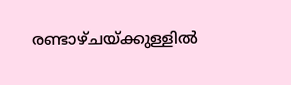രണ്ടാഴ്ചയ്ക്കുള്ളില്‍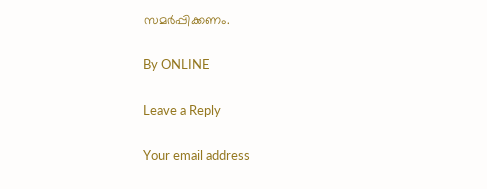സമര്‍പ്പിക്കണം.

By ONLINE

Leave a Reply

Your email address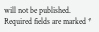will not be published. Required fields are marked *